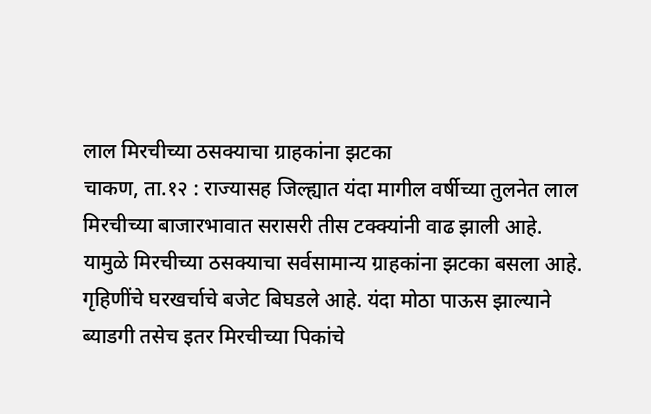लाल मिरचीच्या ठसक्याचा ग्राहकांना झटका
चाकण, ता.१२ : राज्यासह जिल्ह्यात यंदा मागील वर्षीच्या तुलनेत लाल मिरचीच्या बाजारभावात सरासरी तीस टक्क्यांनी वाढ झाली आहे. यामुळे मिरचीच्या ठसक्याचा सर्वसामान्य ग्राहकांना झटका बसला आहे. गृहिणींचे घरखर्चाचे बजेट बिघडले आहे. यंदा मोठा पाऊस झाल्याने ब्याडगी तसेच इतर मिरचीच्या पिकांचे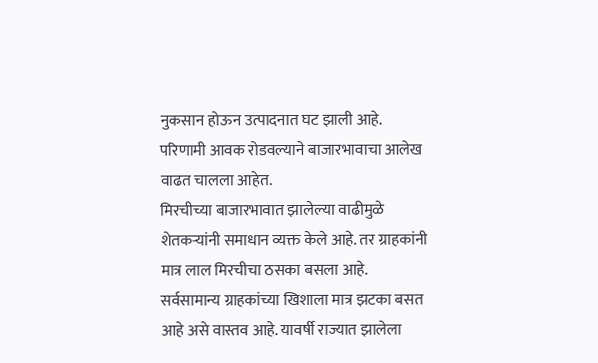नुकसान होऊन उत्पादनात घट झाली आहे. परिणामी आवक रोडवल्याने बाजारभावाचा आलेख वाढत चालला आहेत.
मिरचीच्या बाजारभावात झालेल्या वाढीमुळे शेतकऱ्यांनी समाधान व्यक्त केले आहे. तर ग्राहकांनी मात्र लाल मिरचीचा ठसका बसला आहे. सर्वसामान्य ग्राहकांच्या खिशाला मात्र झटका बसत आहे असे वास्तव आहे. यावर्षी राज्यात झालेला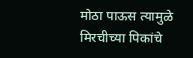मोठा पाऊस त्यामुळे मिरचीच्या पिकांचे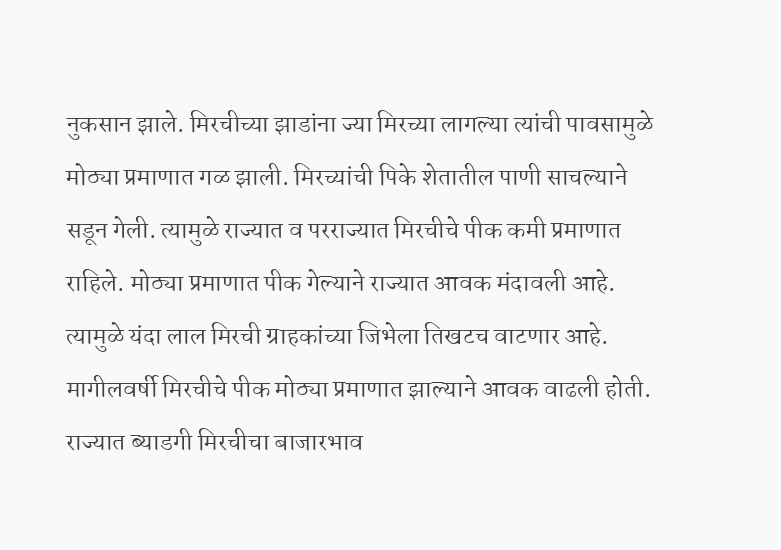नुकसान झाले. मिरचीच्या झाडांना ज्या मिरच्या लागल्या त्यांची पावसामुळे मोठ्या प्रमाणात गळ झाली. मिरच्यांची पिके शेतातील पाणी साचल्याने सडून गेली. त्यामुळे राज्यात व परराज्यात मिरचीचे पीक कमी प्रमाणात राहिले. मोठ्या प्रमाणात पीक गेल्याने राज्यात आवक मंदावली आहे. त्यामुळे यंदा लाल मिरची ग्राहकांच्या जिभेला तिखटच वाटणार आहे. मागीलवर्षी मिरचीचे पीक मोठ्या प्रमाणात झाल्याने आवक वाढली होती. राज्यात ब्याडगी मिरचीचा बाजारभाव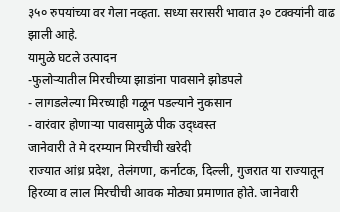३५० रुपयांच्या वर गेला नव्हता. सध्या सरासरी भावात ३० टक्क्यांनी वाढ झाली आहे.
यामुळे घटले उत्पादन
-फुलोऱ्यातील मिरचीच्या झाडांना पावसाने झोडपले
- लागडलेल्या मिरच्याही गळून पडल्याने नुकसान
- वारंवार होणाऱ्या पावसामुळे पीक उद्ध्वस्त
जानेवारी ते मे दरम्यान मिरचीची खरेदी
राज्यात आंध्र प्रदेश, तेलंगणा, कर्नाटक, दिल्ली, गुजरात या राज्यातून हिरव्या व लाल मिरचीची आवक मोठ्या प्रमाणात होते. जानेवारी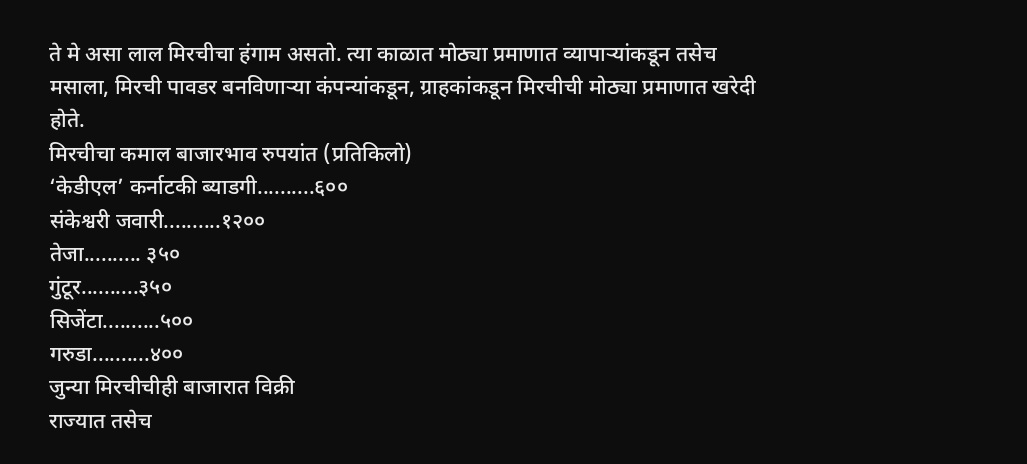ते मे असा लाल मिरचीचा हंगाम असतो. त्या काळात मोठ्या प्रमाणात व्यापाऱ्यांकडून तसेच मसाला, मिरची पावडर बनविणाऱ्या कंपन्यांकडून, ग्राहकांकडून मिरचीची मोठ्या प्रमाणात खरेदी होते.
मिरचीचा कमाल बाजारभाव रुपयांत (प्रतिकिलो)
‘केडीएल’ कर्नाटकी ब्याडगी..........६००
संकेश्वरी जवारी..........१२००
तेजा.......... ३५०
गुंटूर..........३५०
सिजेंटा..........५००
गरुडा..........४००
जुन्या मिरचीचीही बाजारात विक्री
राज्यात तसेच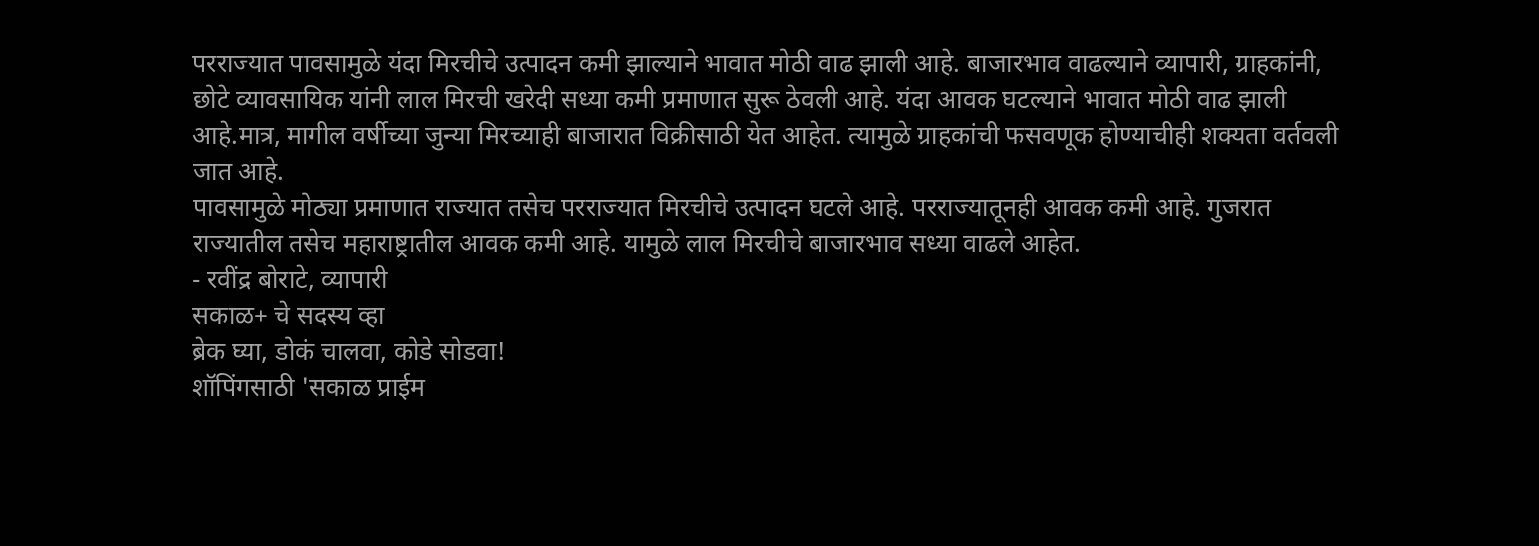परराज्यात पावसामुळे यंदा मिरचीचे उत्पादन कमी झाल्याने भावात मोठी वाढ झाली आहे. बाजारभाव वाढल्याने व्यापारी, ग्राहकांनी, छोटे व्यावसायिक यांनी लाल मिरची खरेदी सध्या कमी प्रमाणात सुरू ठेवली आहे. यंदा आवक घटल्याने भावात मोठी वाढ झाली आहे.मात्र, मागील वर्षीच्या जुन्या मिरच्याही बाजारात विक्रीसाठी येत आहेत. त्यामुळे ग्राहकांची फसवणूक होण्याचीही शक्यता वर्तवली जात आहे.
पावसामुळे मोठ्या प्रमाणात राज्यात तसेच परराज्यात मिरचीचे उत्पादन घटले आहे. परराज्यातूनही आवक कमी आहे. गुजरात राज्यातील तसेच महाराष्ट्रातील आवक कमी आहे. यामुळे लाल मिरचीचे बाजारभाव सध्या वाढले आहेत.
- रवींद्र बोराटे, व्यापारी
सकाळ+ चे सदस्य व्हा
ब्रेक घ्या, डोकं चालवा, कोडे सोडवा!
शॉपिंगसाठी 'सकाळ प्राईम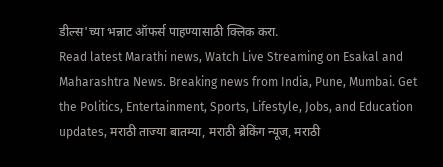डील्स'च्या भन्नाट ऑफर्स पाहण्यासाठी क्लिक करा.
Read latest Marathi news, Watch Live Streaming on Esakal and Maharashtra News. Breaking news from India, Pune, Mumbai. Get the Politics, Entertainment, Sports, Lifestyle, Jobs, and Education updates, मराठी ताज्या बातम्या, मराठी ब्रेकिंग न्यूज, मराठी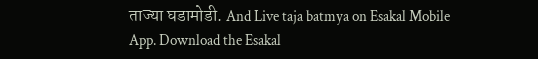ताज्या घडामोडी. And Live taja batmya on Esakal Mobile App. Download the Esakal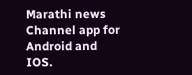Marathi news Channel app for Android and IOS.